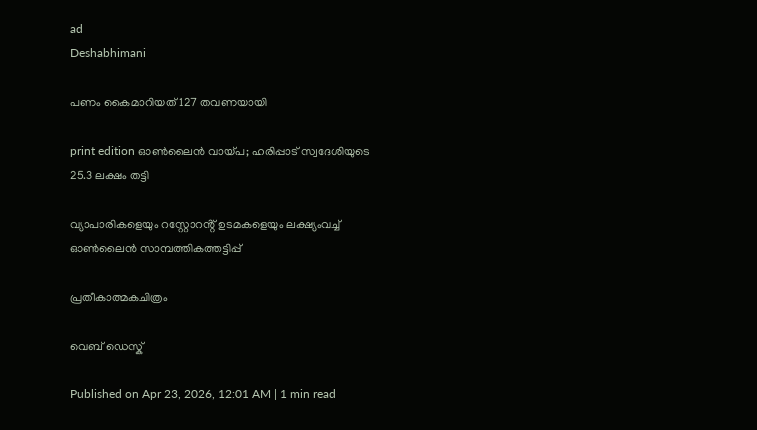ad
Deshabhimani

പണം കൈമാറിയത് 127 തവണയായി

print edition ഓൺലൈൻ വായ്‌പ; ഹരിപ്പാട് സ്വദേശിയുടെ 25.3 ലക്ഷം തട്ടി

വ്യാപാരികളെയും റസ്റ്റോറൻ്റ് ഉടമകളെയും ലക്ഷ്യംവച്ച് ഓൺലൈൻ സാമ്പത്തികത്തട്ടിപ്പ്

പ്രതീകാത്മകചിത്രം

വെബ് ഡെസ്ക്

Published on Apr 23, 2026, 12:01 AM | 1 min read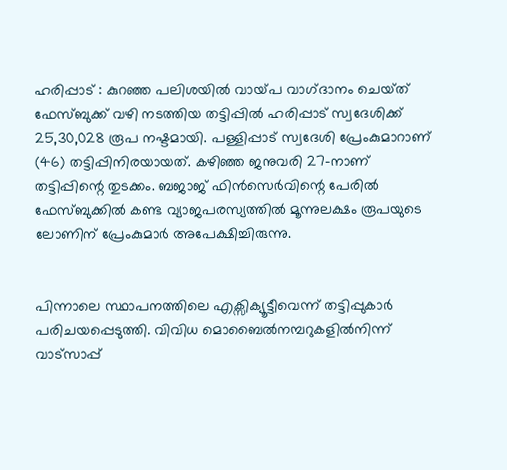ഹരിപ്പാട് : കുറഞ്ഞ പലിശയിൽ വായ്‌പ വാഗ്‌ദാനം ചെയ്‌ത്‌ ഫേസ്ബുക്ക് വഴി നടത്തിയ തട്ടിപ്പിൽ ഹരിപ്പാട് സ്വദേശിക്ക് 25,30,028 രൂപ നഷ്ടമായി. പള്ളിപ്പാട് സ്വദേശി പ്രേംകുമാറാണ് (46) തട്ടിപ്പിനിരയായത്. കഴിഞ്ഞ ജനുവരി 27-നാണ് തട്ടിപ്പിന്റെ തുടക്കം. ബജാജ് ഫിൻസെർവിന്റെ പേരിൽ ഫേസ്ബുക്കിൽ കണ്ട വ്യാജപരസ്യത്തിൽ മൂന്നുലക്ഷം രൂപയുടെ ലോണിന്‌ പ്രേംകുമാർ അപേക്ഷിച്ചിരുന്നു.


പിന്നാലെ സ്ഥാപനത്തിലെ എക്സിക്യൂട്ടീവെന്ന് തട്ടിപ്പുകാർ പരിചയപ്പെടുത്തി. വിവിധ മൊബൈൽനമ്പറുകളിൽനിന്ന് വാട്സാപ്പ്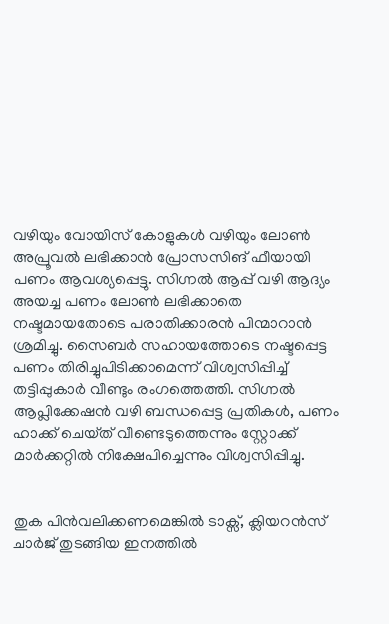വഴിയും വോയിസ് കോളുകൾ വഴിയും ലോൺ അപ്രൂവൽ ലഭിക്കാൻ പ്രോസസിങ്‌ ഫീയായി പണം ആവശ്യപ്പെട്ടു. സിഗ്നൽ ആപ്പ് വഴി ആദ്യം അയച്ച പണം ലോൺ ലഭിക്കാതെ നഷ്ടമായതോടെ പരാതിക്കാരൻ പിന്മാറാൻ ശ്രമിച്ചു. സൈബർ സഹായത്തോടെ നഷ്ടപ്പെട്ട പണം തിരിച്ചുപിടിക്കാമെന്ന് വിശ്വസിപ്പിച്ച് തട്ടിപ്പുകാർ വീണ്ടും രംഗത്തെത്തി. സിഗ്നൽ ആപ്ലിക്കേഷൻ വഴി ബന്ധപ്പെട്ട പ്രതികൾ, പണം ഹാക്ക് ചെയ്‌ത്‌ വീണ്ടെടുത്തെന്നും സ്റ്റോക്ക് മാർക്കറ്റിൽ നിക്ഷേപിച്ചെന്നും വിശ്വസിപ്പിച്ചു.


തുക പിൻവലിക്കണമെങ്കിൽ ടാക്സ്, ക്ലിയറൻസ് ചാർജ് തുടങ്ങിയ ഇനത്തിൽ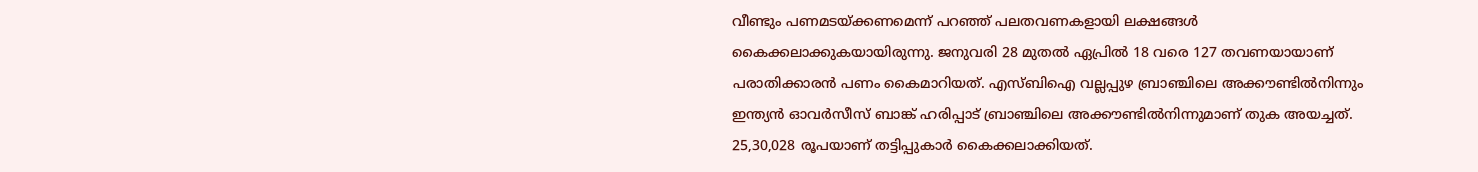വീണ്ടും പണമടയ്ക്കണമെന്ന് പറഞ്ഞ് പലതവണകളായി ലക്ഷങ്ങൾ കൈക്കലാക്കുകയായിരുന്നു. ജനുവരി 28 മുതൽ ഏപ്രിൽ 18 വരെ 127 തവണയായാണ് പരാതിക്കാരൻ പണം കൈമാറിയത്. എസ്ബിഐ വല്ലപ്പുഴ ബ്രാഞ്ചിലെ അക്കൗണ്ടിൽനിന്നും ഇന്ത്യൻ ഓവർസീസ് ബാങ്ക് ഹരിപ്പാട് ബ്രാഞ്ചിലെ അക്കൗണ്ടിൽനിന്നുമാണ് തുക അയച്ചത്. 25,30,028 രൂപയാണ് തട്ടിപ്പുകാർ കൈക്കലാക്കിയത്.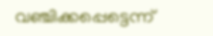വഞ്ചിക്കപ്പെട്ടെന്ന്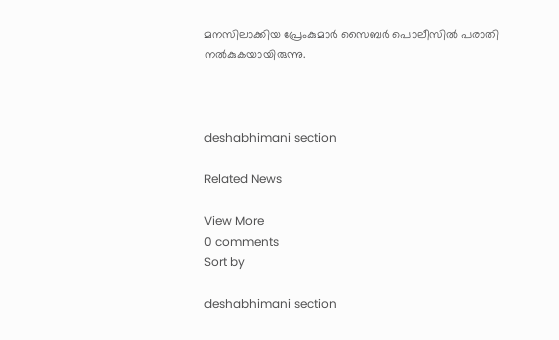മനസിലാക്കിയ പ്രേംകുമാർ സൈബർ പൊലീസിൽ പരാതി നൽകുകയായിരുന്നു.



deshabhimani section

Related News

View More
0 comments
Sort by

deshabhimani section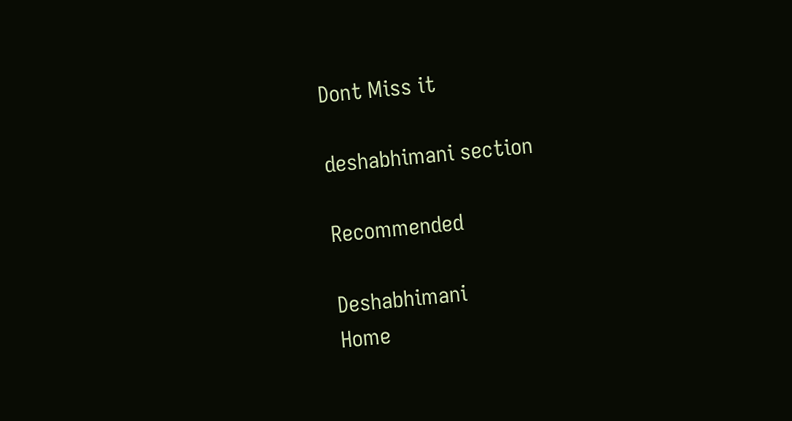Dont Miss it

deshabhimani section

Recommended

Deshabhimani
Home